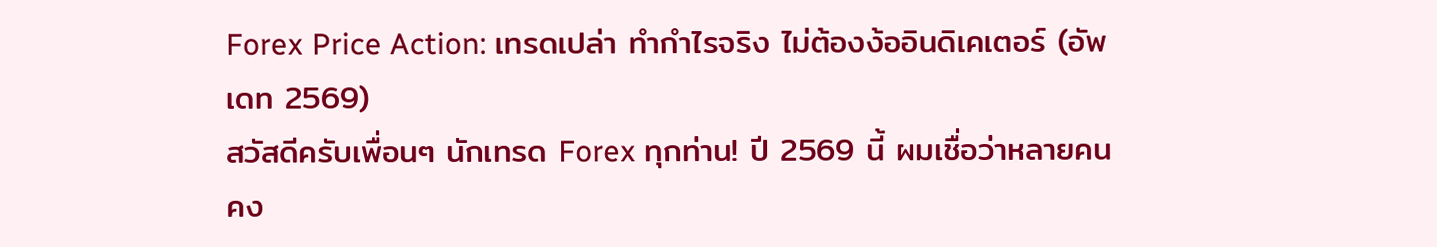Forex Price Action: เทรดเปล่า ทำกำไรจริง ไม่ต้องง้ออินดิเคเตอร์ (อัพเดท 2569)
สวัสดีครับเพื่อนๆ นักเทรด Forex ทุกท่าน! ปี 2569 นี้ ผมเชื่อว่าหลายคนคง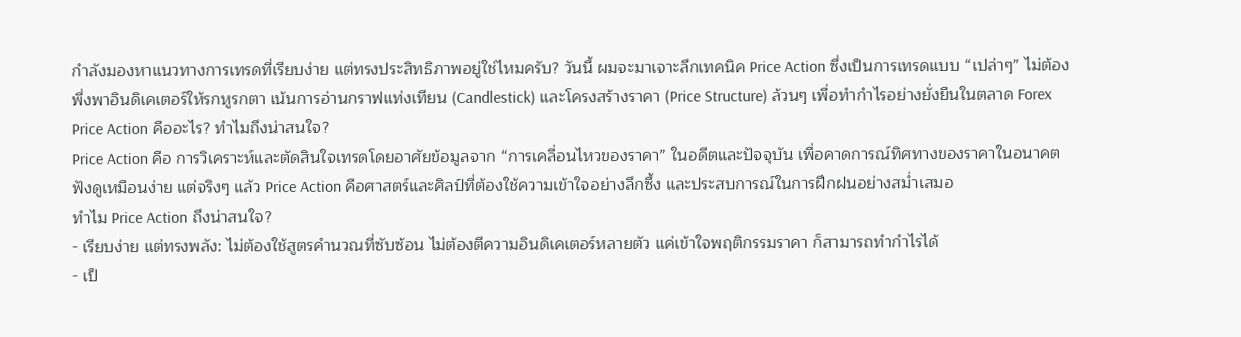กำลังมองหาแนวทางการเทรดที่เรียบง่าย แต่ทรงประสิทธิภาพอยู่ใช่ไหมครับ? วันนี้ ผมจะมาเจาะลึกเทคนิค Price Action ซึ่งเป็นการเทรดแบบ “เปล่าๆ” ไม่ต้องพึ่งพาอินดิเคเตอร์ให้รกหูรกตา เน้นการอ่านกราฟแท่งเทียน (Candlestick) และโครงสร้างราคา (Price Structure) ล้วนๆ เพื่อทำกำไรอย่างยั่งยืนในตลาด Forex
Price Action คืออะไร? ทำไมถึงน่าสนใจ?
Price Action คือ การวิเคราะห์และตัดสินใจเทรดโดยอาศัยข้อมูลจาก “การเคลื่อนไหวของราคา” ในอดีตและปัจจุบัน เพื่อคาดการณ์ทิศทางของราคาในอนาคต ฟังดูเหมือนง่าย แต่จริงๆ แล้ว Price Action คือศาสตร์และศิลป์ที่ต้องใช้ความเข้าใจอย่างลึกซึ้ง และประสบการณ์ในการฝึกฝนอย่างสม่ำเสมอ
ทำไม Price Action ถึงน่าสนใจ?
- เรียบง่าย แต่ทรงพลัง: ไม่ต้องใช้สูตรคำนวณที่ซับซ้อน ไม่ต้องตีความอินดิเคเตอร์หลายตัว แค่เข้าใจพฤติกรรมราคา ก็สามารถทำกำไรได้
- เป็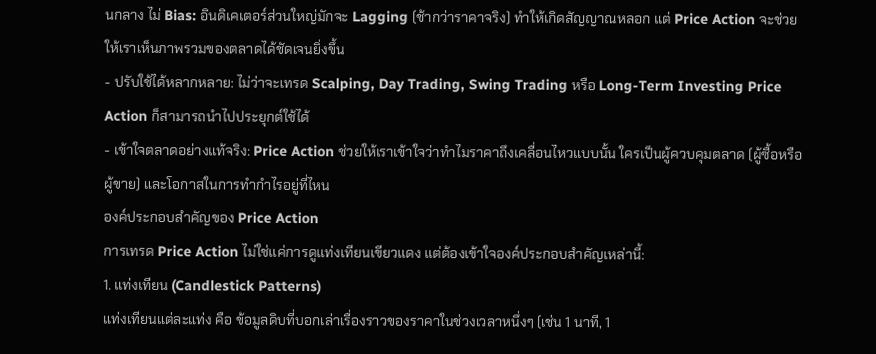นกลาง ไม่ Bias: อินดิเคเตอร์ส่วนใหญ่มักจะ Lagging (ช้ากว่าราคาจริง) ทำให้เกิดสัญญาณหลอก แต่ Price Action จะช่วยให้เราเห็นภาพรวมของตลาดได้ชัดเจนยิ่งขึ้น
- ปรับใช้ได้หลากหลาย: ไม่ว่าจะเทรด Scalping, Day Trading, Swing Trading หรือ Long-Term Investing Price Action ก็สามารถนำไปประยุกต์ใช้ได้
- เข้าใจตลาดอย่างแท้จริง: Price Action ช่วยให้เราเข้าใจว่าทำไมราคาถึงเคลื่อนไหวแบบนั้น ใครเป็นผู้ควบคุมตลาด (ผู้ซื้อหรือผู้ขาย) และโอกาสในการทำกำไรอยู่ที่ไหน
องค์ประกอบสำคัญของ Price Action
การเทรด Price Action ไม่ใช่แค่การดูแท่งเทียนเขียวแดง แต่ต้องเข้าใจองค์ประกอบสำคัญเหล่านี้:
1. แท่งเทียน (Candlestick Patterns)
แท่งเทียนแต่ละแท่ง คือ ข้อมูลดิบที่บอกเล่าเรื่องราวของราคาในช่วงเวลาหนึ่งๆ (เช่น 1 นาที, 1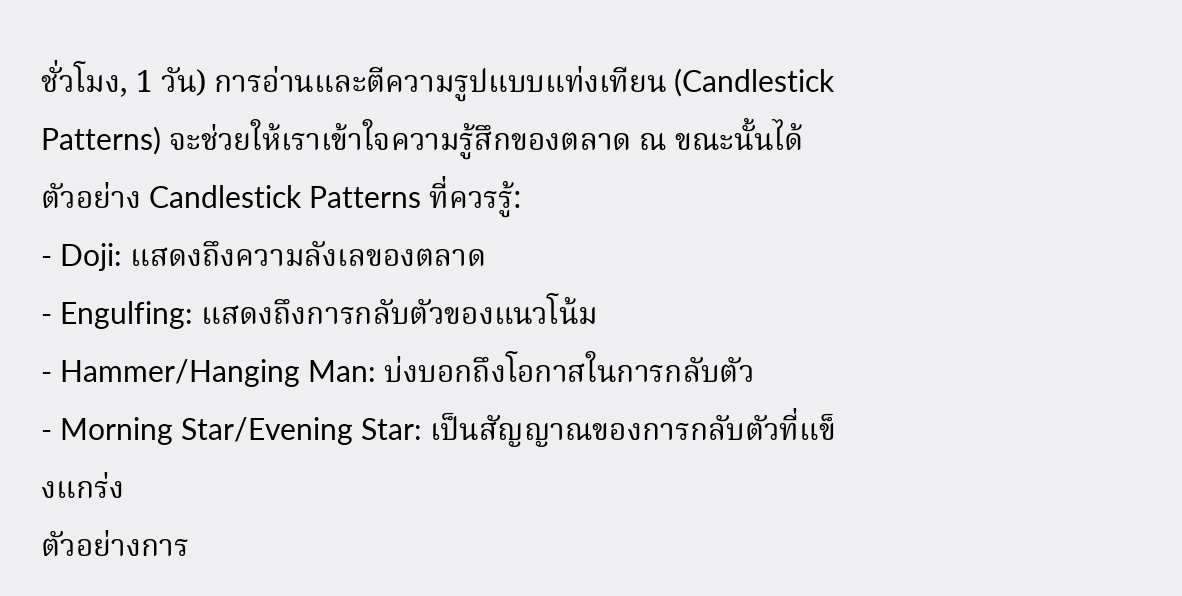ชั่วโมง, 1 วัน) การอ่านและตีความรูปแบบแท่งเทียน (Candlestick Patterns) จะช่วยให้เราเข้าใจความรู้สึกของตลาด ณ ขณะนั้นได้
ตัวอย่าง Candlestick Patterns ที่ควรรู้:
- Doji: แสดงถึงความลังเลของตลาด
- Engulfing: แสดงถึงการกลับตัวของแนวโน้ม
- Hammer/Hanging Man: บ่งบอกถึงโอกาสในการกลับตัว
- Morning Star/Evening Star: เป็นสัญญาณของการกลับตัวที่แข็งแกร่ง
ตัวอย่างการ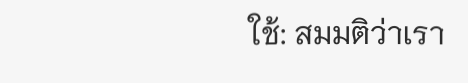ใช้: สมมติว่าเรา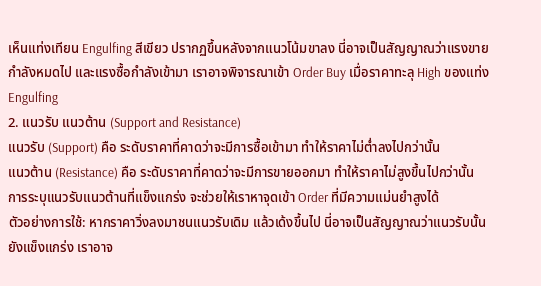เห็นแท่งเทียน Engulfing สีเขียว ปรากฏขึ้นหลังจากแนวโน้มขาลง นี่อาจเป็นสัญญาณว่าแรงขายกำลังหมดไป และแรงซื้อกำลังเข้ามา เราอาจพิจารณาเข้า Order Buy เมื่อราคาทะลุ High ของแท่ง Engulfing
2. แนวรับ แนวต้าน (Support and Resistance)
แนวรับ (Support) คือ ระดับราคาที่คาดว่าจะมีการซื้อเข้ามา ทำให้ราคาไม่ต่ำลงไปกว่านั้น
แนวต้าน (Resistance) คือ ระดับราคาที่คาดว่าจะมีการขายออกมา ทำให้ราคาไม่สูงขึ้นไปกว่านั้น
การระบุแนวรับแนวต้านที่แข็งแกร่ง จะช่วยให้เราหาจุดเข้า Order ที่มีความแม่นยำสูงได้
ตัวอย่างการใช้: หากราคาวิ่งลงมาชนแนวรับเดิม แล้วเด้งขึ้นไป นี่อาจเป็นสัญญาณว่าแนวรับนั้นยังแข็งแกร่ง เราอาจ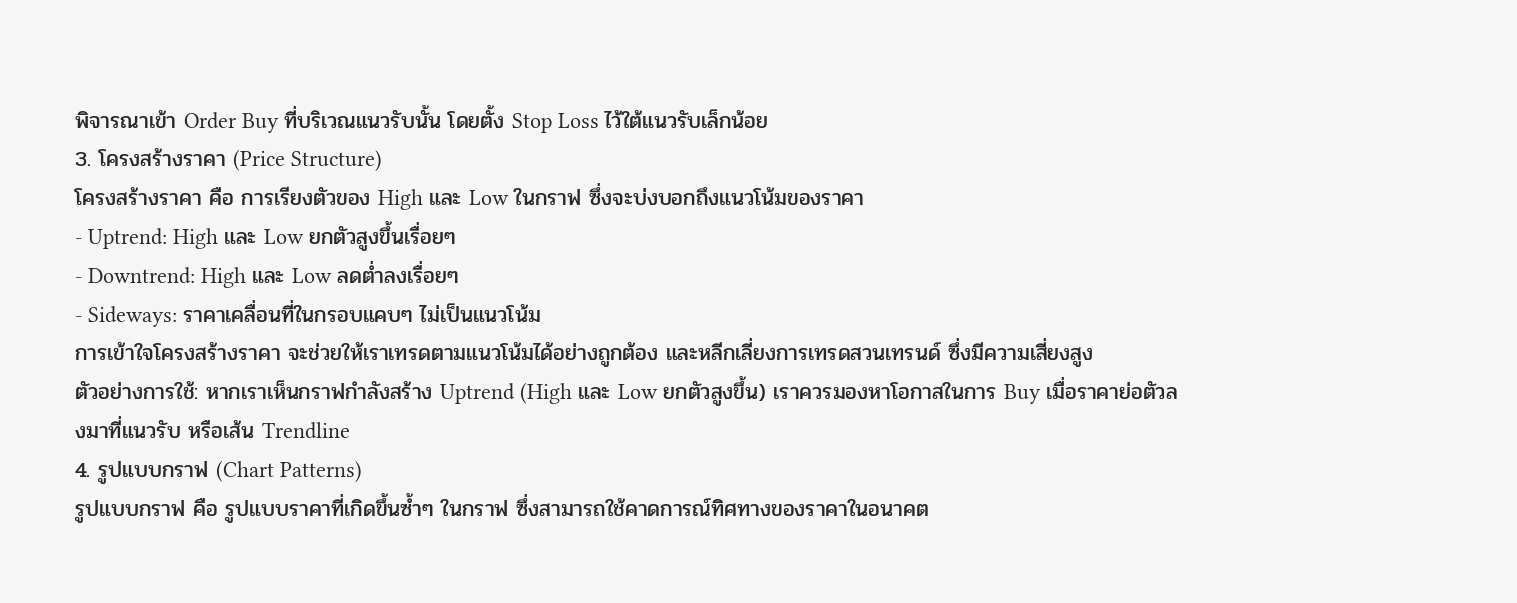พิจารณาเข้า Order Buy ที่บริเวณแนวรับนั้น โดยตั้ง Stop Loss ไว้ใต้แนวรับเล็กน้อย
3. โครงสร้างราคา (Price Structure)
โครงสร้างราคา คือ การเรียงตัวของ High และ Low ในกราฟ ซึ่งจะบ่งบอกถึงแนวโน้มของราคา
- Uptrend: High และ Low ยกตัวสูงขึ้นเรื่อยๆ
- Downtrend: High และ Low ลดต่ำลงเรื่อยๆ
- Sideways: ราคาเคลื่อนที่ในกรอบแคบๆ ไม่เป็นแนวโน้ม
การเข้าใจโครงสร้างราคา จะช่วยให้เราเทรดตามแนวโน้มได้อย่างถูกต้อง และหลีกเลี่ยงการเทรดสวนเทรนด์ ซึ่งมีความเสี่ยงสูง
ตัวอย่างการใช้: หากเราเห็นกราฟกำลังสร้าง Uptrend (High และ Low ยกตัวสูงขึ้น) เราควรมองหาโอกาสในการ Buy เมื่อราคาย่อตัวลงมาที่แนวรับ หรือเส้น Trendline
4. รูปแบบกราฟ (Chart Patterns)
รูปแบบกราฟ คือ รูปแบบราคาที่เกิดขึ้นซ้ำๆ ในกราฟ ซึ่งสามารถใช้คาดการณ์ทิศทางของราคาในอนาคต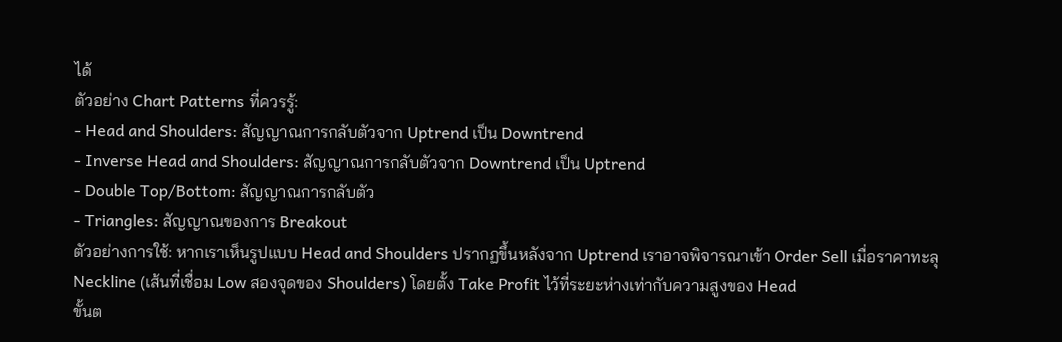ได้
ตัวอย่าง Chart Patterns ที่ควรรู้:
- Head and Shoulders: สัญญาณการกลับตัวจาก Uptrend เป็น Downtrend
- Inverse Head and Shoulders: สัญญาณการกลับตัวจาก Downtrend เป็น Uptrend
- Double Top/Bottom: สัญญาณการกลับตัว
- Triangles: สัญญาณของการ Breakout
ตัวอย่างการใช้: หากเราเห็นรูปแบบ Head and Shoulders ปรากฏขึ้นหลังจาก Uptrend เราอาจพิจารณาเข้า Order Sell เมื่อราคาทะลุ Neckline (เส้นที่เชื่อม Low สองจุดของ Shoulders) โดยตั้ง Take Profit ไว้ที่ระยะห่างเท่ากับความสูงของ Head
ขั้นต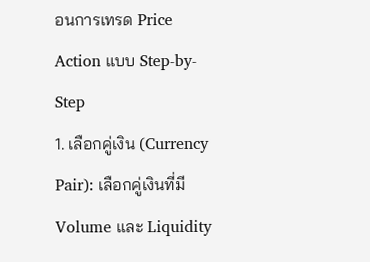อนการเทรด Price Action แบบ Step-by-Step
1. เลือกคู่เงิน (Currency Pair): เลือกคู่เงินที่มี Volume และ Liquidity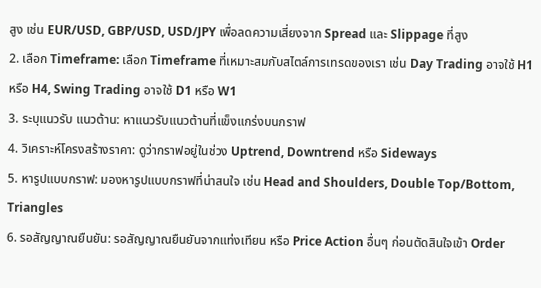สูง เช่น EUR/USD, GBP/USD, USD/JPY เพื่อลดความเสี่ยงจาก Spread และ Slippage ที่สูง
2. เลือก Timeframe: เลือก Timeframe ที่เหมาะสมกับสไตล์การเทรดของเรา เช่น Day Trading อาจใช้ H1 หรือ H4, Swing Trading อาจใช้ D1 หรือ W1
3. ระบุแนวรับ แนวต้าน: หาแนวรับแนวต้านที่แข็งแกร่งบนกราฟ
4. วิเคราะห์โครงสร้างราคา: ดูว่ากราฟอยู่ในช่วง Uptrend, Downtrend หรือ Sideways
5. หารูปแบบกราฟ: มองหารูปแบบกราฟที่น่าสนใจ เช่น Head and Shoulders, Double Top/Bottom, Triangles
6. รอสัญญาณยืนยัน: รอสัญญาณยืนยันจากแท่งเทียน หรือ Price Action อื่นๆ ก่อนตัดสินใจเข้า Order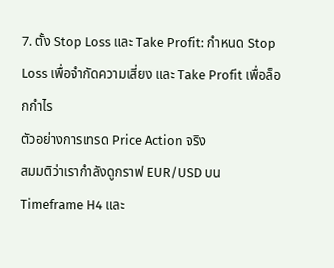7. ตั้ง Stop Loss และ Take Profit: กำหนด Stop Loss เพื่อจำกัดความเสี่ยง และ Take Profit เพื่อล็อกกำไร
ตัวอย่างการเทรด Price Action จริง
สมมติว่าเรากำลังดูกราฟ EUR/USD บน Timeframe H4 และ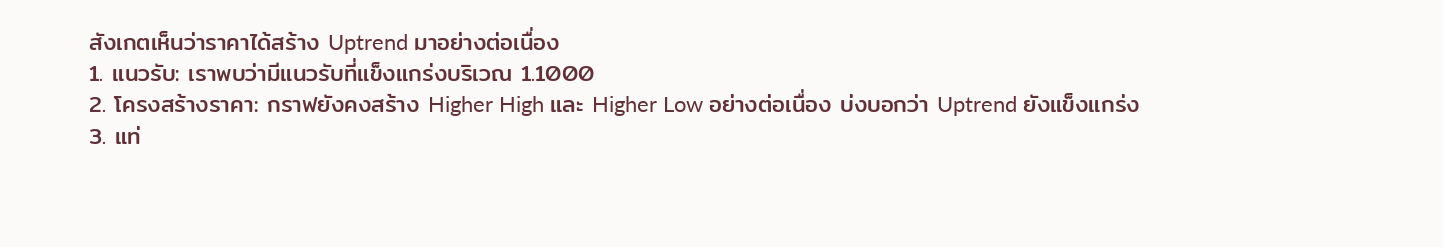สังเกตเห็นว่าราคาได้สร้าง Uptrend มาอย่างต่อเนื่อง
1. แนวรับ: เราพบว่ามีแนวรับที่แข็งแกร่งบริเวณ 1.1000
2. โครงสร้างราคา: กราฟยังคงสร้าง Higher High และ Higher Low อย่างต่อเนื่อง บ่งบอกว่า Uptrend ยังแข็งแกร่ง
3. แท่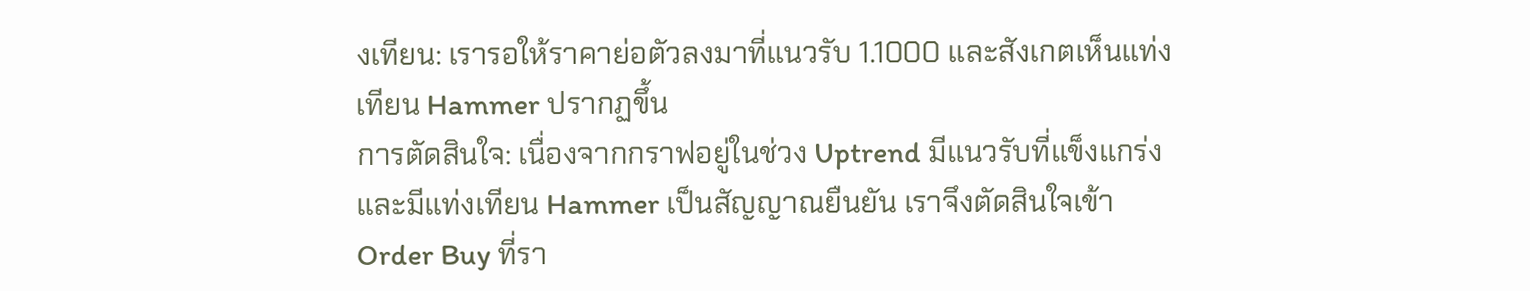งเทียน: เรารอให้ราคาย่อตัวลงมาที่แนวรับ 1.1000 และสังเกตเห็นแท่งเทียน Hammer ปรากฏขึ้น
การตัดสินใจ: เนื่องจากกราฟอยู่ในช่วง Uptrend มีแนวรับที่แข็งแกร่ง และมีแท่งเทียน Hammer เป็นสัญญาณยืนยัน เราจึงตัดสินใจเข้า Order Buy ที่รา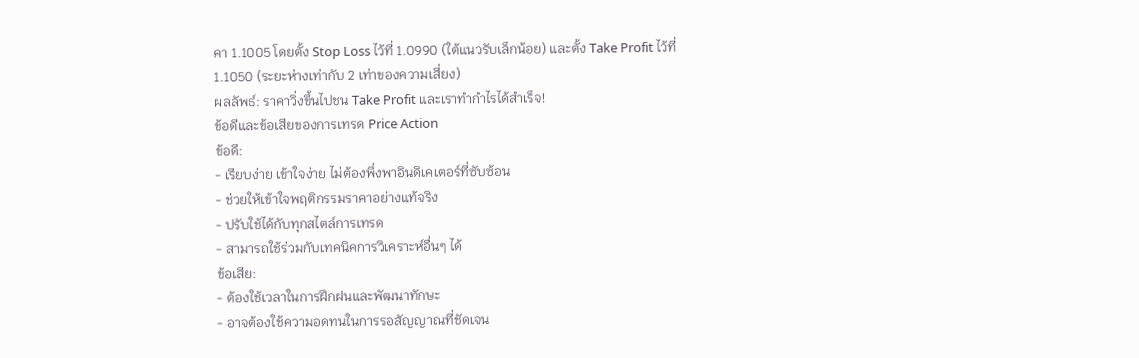คา 1.1005 โดยตั้ง Stop Loss ไว้ที่ 1.0990 (ใต้แนวรับเล็กน้อย) และตั้ง Take Profit ไว้ที่ 1.1050 (ระยะห่างเท่ากับ 2 เท่าของความเสี่ยง)
ผลลัพธ์: ราคาวิ่งขึ้นไปชน Take Profit และเราทำกำไรได้สำเร็จ!
ข้อดีและข้อเสียของการเทรด Price Action
ข้อดี:
- เรียบง่าย เข้าใจง่าย ไม่ต้องพึ่งพาอินดิเคเตอร์ที่ซับซ้อน
- ช่วยให้เข้าใจพฤติกรรมราคาอย่างแท้จริง
- ปรับใช้ได้กับทุกสไตล์การเทรด
- สามารถใช้ร่วมกับเทคนิคการวิเคราะห์อื่นๆ ได้
ข้อเสีย:
- ต้องใช้เวลาในการฝึกฝนและพัฒนาทักษะ
- อาจต้องใช้ความอดทนในการรอสัญญาณที่ชัดเจน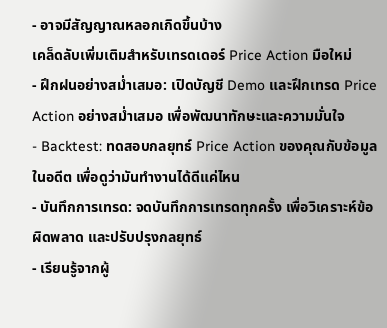- อาจมีสัญญาณหลอกเกิดขึ้นบ้าง
เคล็ดลับเพิ่มเติมสำหรับเทรดเดอร์ Price Action มือใหม่
- ฝึกฝนอย่างสม่ำเสมอ: เปิดบัญชี Demo และฝึกเทรด Price Action อย่างสม่ำเสมอ เพื่อพัฒนาทักษะและความมั่นใจ
- Backtest: ทดสอบกลยุทธ์ Price Action ของคุณกับข้อมูลในอดีต เพื่อดูว่ามันทำงานได้ดีแค่ไหน
- บันทึกการเทรด: จดบันทึกการเทรดทุกครั้ง เพื่อวิเคราะห์ข้อผิดพลาด และปรับปรุงกลยุทธ์
- เรียนรู้จากผู้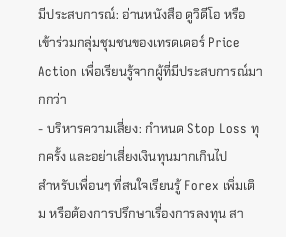มีประสบการณ์: อ่านหนังสือ ดูวิดีโอ หรือเข้าร่วมกลุ่มชุมชนของเทรดเดอร์ Price Action เพื่อเรียนรู้จากผู้ที่มีประสบการณ์มากกว่า
- บริหารความเสี่ยง: กำหนด Stop Loss ทุกครั้ง และอย่าเสี่ยงเงินทุนมากเกินไป
สำหรับเพื่อนๆ ที่สนใจเรียนรู้ Forex เพิ่มเติม หรือต้องการปรึกษาเรื่องการลงทุน สา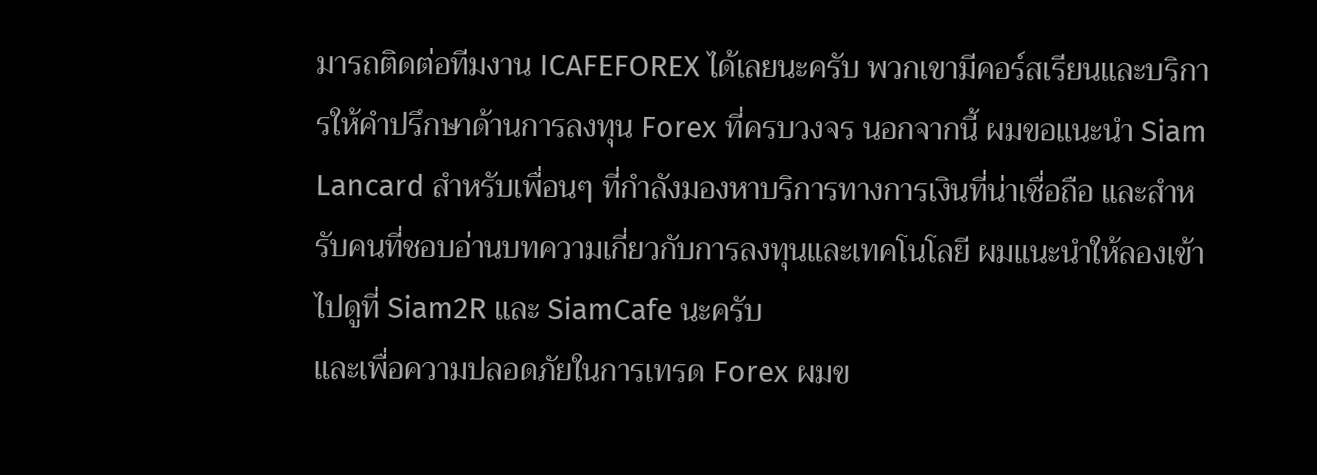มารถติดต่อทีมงาน ICAFEFOREX ได้เลยนะครับ พวกเขามีคอร์สเรียนและบริการให้คำปรึกษาด้านการลงทุน Forex ที่ครบวงจร นอกจากนี้ ผมขอแนะนำ Siam Lancard สำหรับเพื่อนๆ ที่กำลังมองหาบริการทางการเงินที่น่าเชื่อถือ และสำหรับคนที่ชอบอ่านบทความเกี่ยวกับการลงทุนและเทคโนโลยี ผมแนะนำให้ลองเข้าไปดูที่ Siam2R และ SiamCafe นะครับ
และเพื่อความปลอดภัยในการเทรด Forex ผมข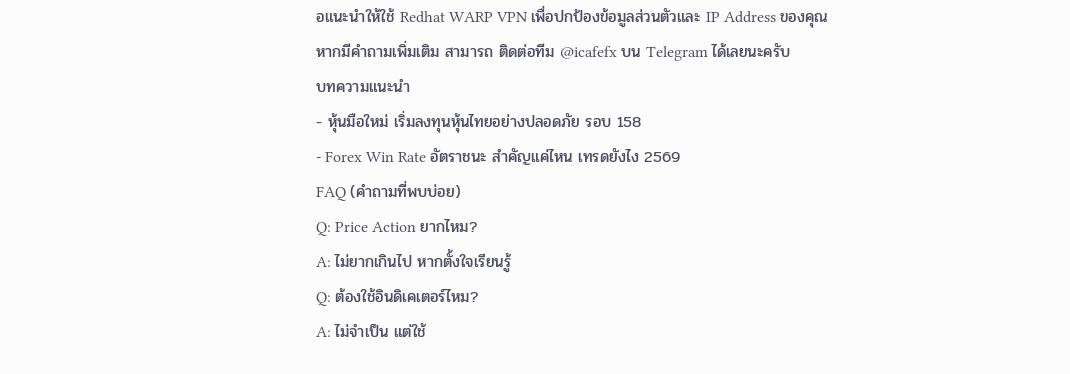อแนะนำให้ใช้ Redhat WARP VPN เพื่อปกป้องข้อมูลส่วนตัวและ IP Address ของคุณ
หากมีคำถามเพิ่มเติม สามารถ ติดต่อทีม @icafefx บน Telegram ได้เลยนะครับ
บทความแนะนำ
- หุ้นมือใหม่ เริ่มลงทุนหุ้นไทยอย่างปลอดภัย รอบ 158
- Forex Win Rate อัตราชนะ สำคัญแค่ไหน เทรดยังไง 2569
FAQ (คำถามที่พบบ่อย)
Q: Price Action ยากไหม?
A: ไม่ยากเกินไป หากตั้งใจเรียนรู้
Q: ต้องใช้อินดิเคเตอร์ไหม?
A: ไม่จำเป็น แต่ใช้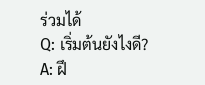ร่วมได้
Q: เริ่มต้นยังไงดี?
A: ฝึ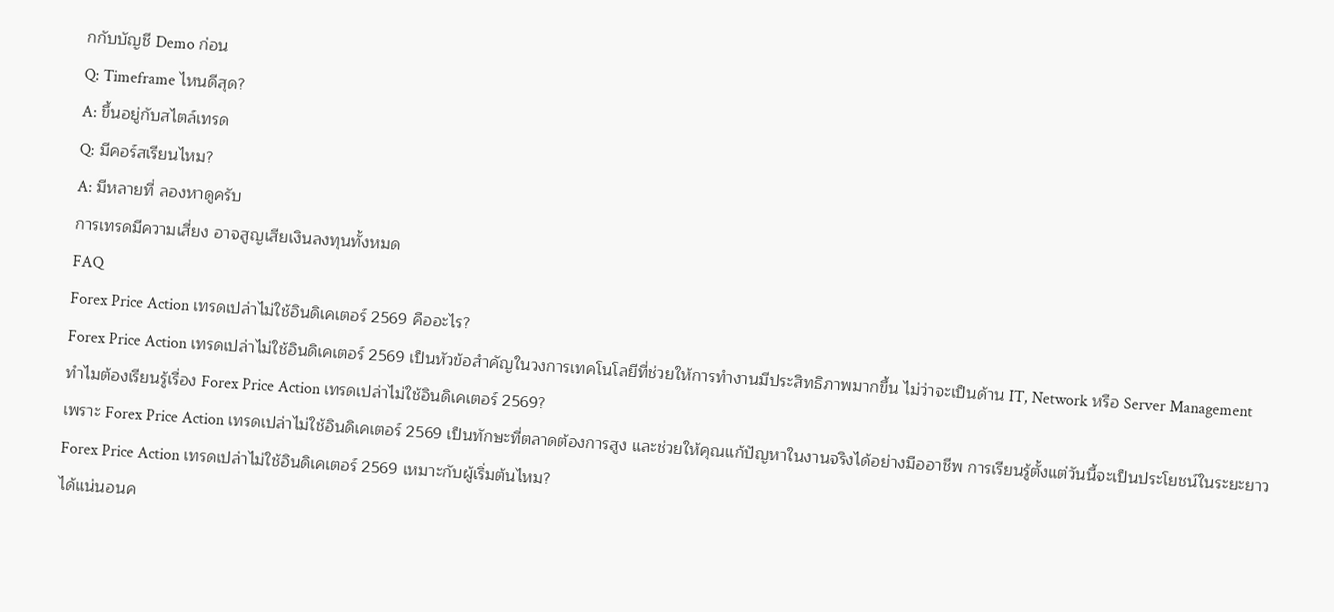กกับบัญชี Demo ก่อน
Q: Timeframe ไหนดีสุด?
A: ขึ้นอยู่กับสไตล์เทรด
Q: มีคอร์สเรียนไหม?
A: มีหลายที่ ลองหาดูครับ
การเทรดมีความเสี่ยง อาจสูญเสียเงินลงทุนทั้งหมด
FAQ
Forex Price Action เทรดเปล่าไม่ใช้อินดิเคเตอร์ 2569 คืออะไร?
Forex Price Action เทรดเปล่าไม่ใช้อินดิเคเตอร์ 2569 เป็นหัวข้อสำคัญในวงการเทคโนโลยีที่ช่วยให้การทำงานมีประสิทธิภาพมากขึ้น ไม่ว่าจะเป็นด้าน IT, Network หรือ Server Management
ทำไมต้องเรียนรู้เรื่อง Forex Price Action เทรดเปล่าไม่ใช้อินดิเคเตอร์ 2569?
เพราะ Forex Price Action เทรดเปล่าไม่ใช้อินดิเคเตอร์ 2569 เป็นทักษะที่ตลาดต้องการสูง และช่วยให้คุณแก้ปัญหาในงานจริงได้อย่างมืออาชีพ การเรียนรู้ตั้งแต่วันนี้จะเป็นประโยชน์ในระยะยาว
Forex Price Action เทรดเปล่าไม่ใช้อินดิเคเตอร์ 2569 เหมาะกับผู้เริ่มต้นไหม?
ได้แน่นอนค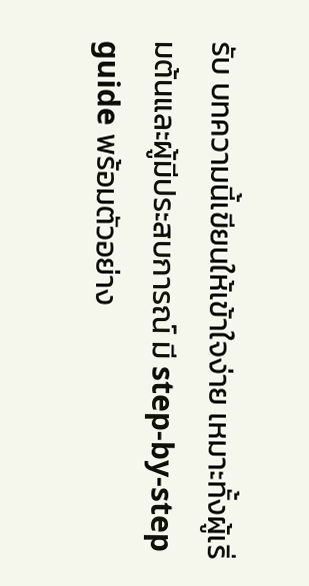รับ บทความนี้เขียนให้เข้าใจง่าย เหมาะทั้งผู้เริ่มต้นและผู้มีประสบการณ์ มี step-by-step guide พร้อมตัวอย่าง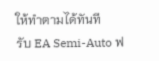ให้ทำตามได้ทันที
รับ EA Semi-Auto ฟ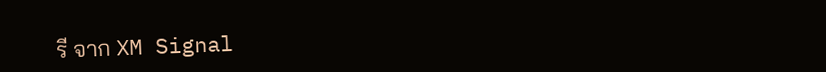รี จาก XM Signal